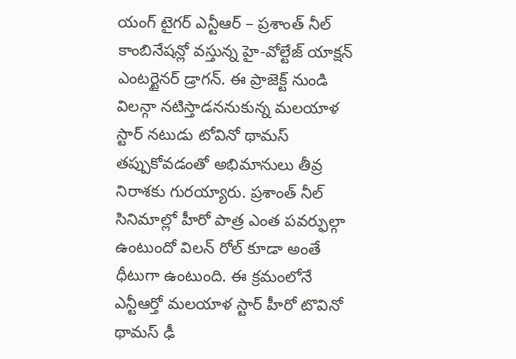యంగ్ టైగర్ ఎన్టీఆర్ – ప్రశాంత్ నీల్ కాంబినేషన్లో వస్తున్న హై-వోల్టేజ్ యాక్షన్ ఎంటర్టైనర్ డ్రాగన్. ఈ ప్రాజెక్ట్ నుండి విలన్గా నటిస్తాడననుకున్న మలయాళ స్టార్ నటుడు టోవినో థామస్ తప్పుకోవడంతో అభిమానులు తీవ్ర నిరాశకు గురయ్యారు. ప్రశాంత్ నీల్ సినిమాల్లో హీరో పాత్ర ఎంత పవర్ఫుల్గా ఉంటుందో విలన్ రోల్ కూడా అంతే ధీటుగా ఉంటుంది. ఈ క్రమంలోనే ఎన్టీఆర్తో మలయాళ స్టార్ హీరో టొవినో థామస్ ఢీ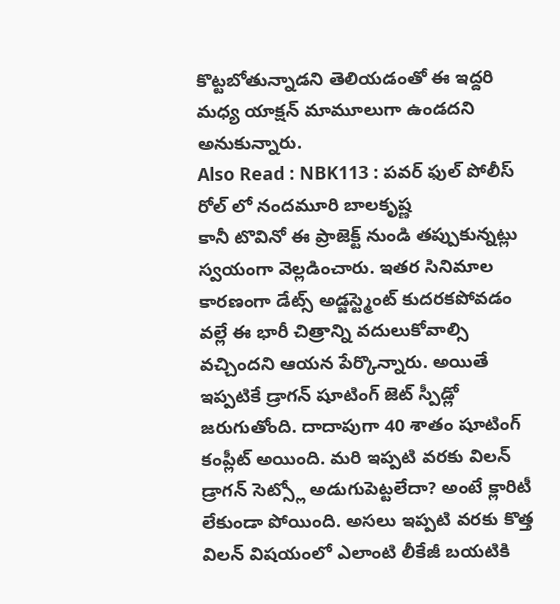కొట్టబోతున్నాడని తెలియడంతో ఈ ఇద్దరి మధ్య యాక్షన్ మామూలుగా ఉండదని అనుకున్నారు.
Also Read : NBK113 : పవర్ ఫుల్ పోలీస్ రోల్ లో నందమూరి బాలకృష్ణ
కానీ టొవినో ఈ ప్రాజెక్ట్ నుండి తప్పుకున్నట్లు స్వయంగా వెల్లడించారు. ఇతర సినిమాల కారణంగా డేట్స్ అడ్జస్ట్మెంట్ కుదరకపోవడం వల్లే ఈ భారీ చిత్రాన్ని వదులుకోవాల్సి వచ్చిందని ఆయన పేర్కొన్నారు. అయితే ఇప్పటికే డ్రాగన్ షూటింగ్ జెట్ స్పీడ్లో జరుగుతోంది. దాదాపుగా 40 శాతం షూటింగ్ కంప్లీట్ అయింది. మరి ఇప్పటి వరకు విలన్ డ్రాగన్ సెట్స్లో అడుగుపెట్టలేదా? అంటే క్లారిటీ లేకుండా పోయింది. అసలు ఇప్పటి వరకు కొత్త విలన్ విషయంలో ఎలాంటి లీకేజీ బయటికి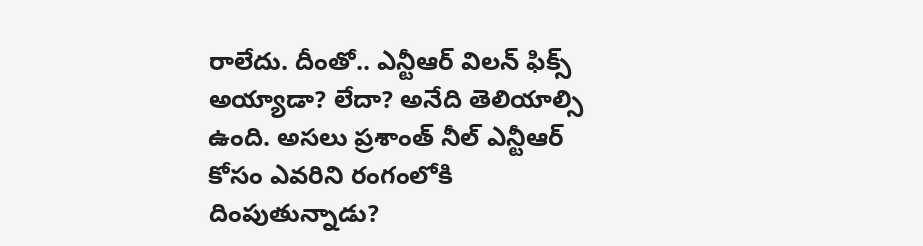రాలేదు. దీంతో.. ఎన్టీఆర్ విలన్ ఫిక్స్ అయ్యాడా? లేదా? అనేది తెలియాల్సి ఉంది. అసలు ప్రశాంత్ నీల్ ఎన్టీఆర్ కోసం ఎవరిని రంగంలోకి దింపుతున్నాడు?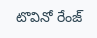టొవినో రేంజ్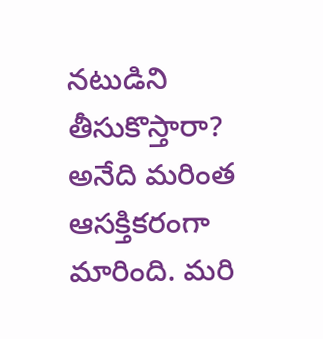నటుడిని తీసుకొస్తారా? అనేది మరింత ఆసక్తికరంగా మారింది. మరి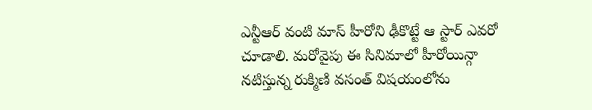ఎన్టీఆర్ వంటి మాస్ హీరోని ఢీకొట్టే ఆ స్టార్ ఎవరో చూడాలి. మరోవైపు ఈ సినిమాలో హీరోయిన్గా నటిస్తున్న రుక్మిణి వసంత్ విషయంలోను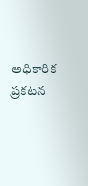అధికారిక ప్రకటన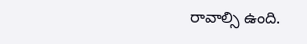రావాల్సి ఉంది.